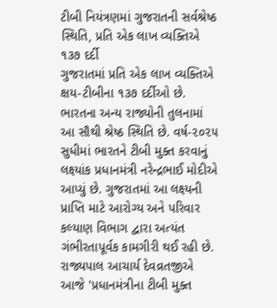ટીબી નિયંત્રણમાં ગુજરાતની સર્વશ્રેષ્ઠ સ્થિતિ, પ્રતિ એક લાખ વ્યક્તિએ ૧૩૭ દર્દી
ગુજરાતમાં પ્રતિ એક લાખ વ્યક્તિએ ક્ષય-ટીબીના ૧૩૭ દર્દીઓ છે. ભારતના અન્ય રાજ્યોની તુલનામાં આ સૌથી શ્રેષ્ઠ સ્થિતિ છે. વર્ષ-૨૦૨૫ સુધીમાં ભારતને ટીબી મુક્ત કરવાનું લક્ષ્યાંક પ્રધાનમંત્રી નરેન્દ્રભાઈ મોદીએ આપ્યું છે. ગુજરાતમાં આ લક્ષ્યની પ્રાપ્તિ માટે આરોગ્ય અને પરિવાર કલ્યાણ વિભાગ દ્વારા અત્યંત ગંભીરતાપૂર્વક કામગીરી થઈ રહી છે. રાજ્યપાલ આચાર્ય દેવવ્રતજીએ આજે 'પ્રધાનમંત્રીના ટીબી મુક્ત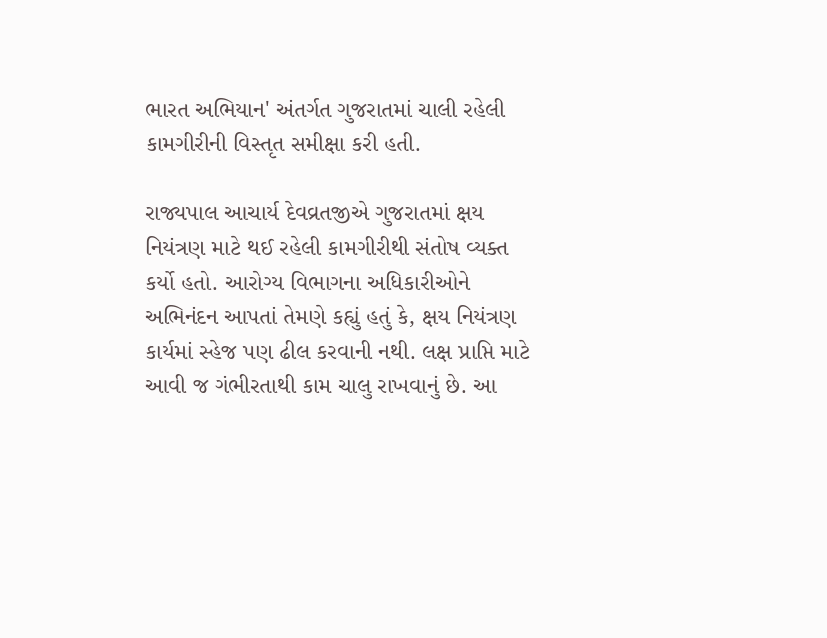ભારત અભિયાન' અંતર્ગત ગુજરાતમાં ચાલી રહેલી કામગીરીની વિસ્તૃત સમીક્ષા કરી હતી.

રાજ્યપાલ આચાર્ય દેવવ્રતજીએ ગુજરાતમાં ક્ષય નિયંત્રણ માટે થઈ રહેલી કામગીરીથી સંતોષ વ્યક્ત કર્યો હતો. આરોગ્ય વિભાગના અધિકારીઓને અભિનંદન આપતાં તેમણે કહ્યું હતું કે, ક્ષય નિયંત્રણ કાર્યમાં સ્હેજ પણ ઢીલ કરવાની નથી. લક્ષ પ્રાપ્તિ માટે આવી જ ગંભીરતાથી કામ ચાલુ રાખવાનું છે. આ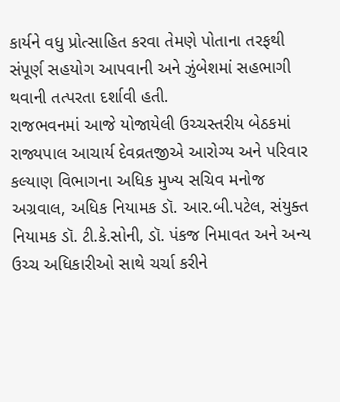કાર્યને વધુ પ્રોત્સાહિત કરવા તેમણે પોતાના તરફથી સંપૂર્ણ સહયોગ આપવાની અને ઝુંબેશમાં સહભાગી થવાની તત્પરતા દર્શાવી હતી.
રાજભવનમાં આજે યોજાયેલી ઉચ્ચસ્તરીય બેઠકમાં રાજ્યપાલ આચાર્ય દેવવ્રતજીએ આરોગ્ય અને પરિવાર કલ્યાણ વિભાગના અધિક મુખ્ય સચિવ મનોજ અગ્રવાલ, અધિક નિયામક ડૉ. આર.બી.પટેલ, સંયુક્ત નિયામક ડૉ. ટી.કે.સોની, ડૉ. પંકજ નિમાવત અને અન્ય ઉચ્ચ અધિકારીઓ સાથે ચર્ચા કરીને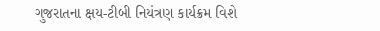ગુજરાતના ક્ષય-ટીબી નિયંત્રણ કાર્યક્રમ વિશે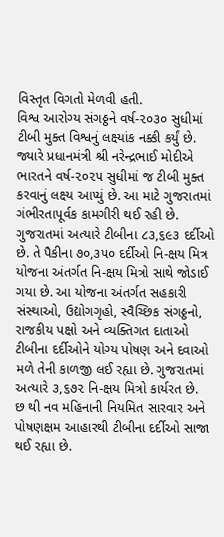વિસ્તૃત વિગતો મેળવી હતી.
વિશ્વ આરોગ્ય સંગઠ્ઠને વર્ષ-૨૦૩૦ સુધીમાં ટીબી મુક્ત વિશ્વનું લક્ષ્યાંક નક્કી કર્યું છે. જ્યારે પ્રધાનમંત્રી શ્રી નરેન્દ્રભાઈ મોદીએ ભારતને વર્ષ-૨૦૨૫ સુધીમાં જ ટીબી મુક્ત કરવાનું લક્ષ્ય આપ્યું છે. આ માટે ગુજરાતમાં ગંભીરતાપૂર્વક કામગીરી થઈ રહી છે. ગુજરાતમાં અત્યારે ટીબીના ૮૩,૬૯૩ દર્દીઓ છે. તે પૈકીના ૭૦,૩૫૦ દર્દીઓ નિ-ક્ષય મિત્ર યોજના અંતર્ગત નિ-ક્ષય મિત્રો સાથે જોડાઈ ગયા છે. આ યોજના અંતર્ગત સહકારી સંસ્થાઓ, ઉદ્યોગગૃહો, સ્વૈચ્છિક સંગઠ્ઠનો, રાજકીય પક્ષો અને વ્યક્તિગત દાતાઓ ટીબીના દર્દીઓને યોગ્ય પોષણ અને દવાઓ મળે તેની કાળજી લઈ રહ્યા છે. ગુજરાતમાં અત્યારે ૩,૬૭૨ નિ-ક્ષય મિત્રો કાર્યરત છે.
છ થી નવ મહિનાની નિયમિત સારવાર અને પોષણક્ષમ આહારથી ટીબીના દર્દીઓ સાજા થઈ રહ્યા છે.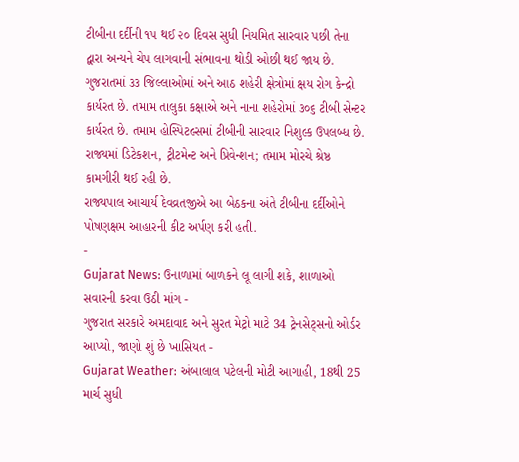ટીબીના દર્દીની ૧૫ થઈ ૨૦ દિવસ સુધી નિયમિત સારવાર પછી તેના દ્વારા અન્યને ચેપ લાગવાની સંભાવના થોડી ઓછી થઈ જાય છે. ગુજરાતમાં ૩૩ જિલ્લાઓમાં અને આઠ શહેરી ક્ષેત્રોમાં ક્ષય રોગ કેન્દ્રો કાર્યરત છે. તમામ તાલુકા કક્ષાએ અને નાના શહેરોમાં ૩૦૬ ટીબી સેન્ટર કાર્યરત છે. તમામ હોસ્પિટલ્સમાં ટીબીની સારવાર નિશુલ્ક ઉપલબ્ધ છે. રાજ્યમાં ડિટેકશન, ટ્રીટમેન્ટ અને પ્રિવેન્શન; તમામ મોરચે શ્રેષ્ઠ કામગીરી થઈ રહી છે.
રાજ્યપાલ આચાર્ય દેવવ્રતજીએ આ બેઠકના અંતે ટીબીના દર્દીઓને પોષણક્ષમ આહારની કીટ અર્પણ કરી હતી.
-
Gujarat News: ઉનાળામાં બાળકને લૂ લાગી શકે, શાળાઓ સવારની કરવા ઉઠી માંગ -
ગુજરાત સરકારે અમદાવાદ અને સુરત મેટ્રો માટે 34 ટ્રેનસેટ્સનો ઓર્ડર આપ્યો, જાણો શું છે ખાસિયત -
Gujarat Weather: અંબાલાલ પટેલની મોટી આગાહી, 18થી 25 માર્ચ સુધી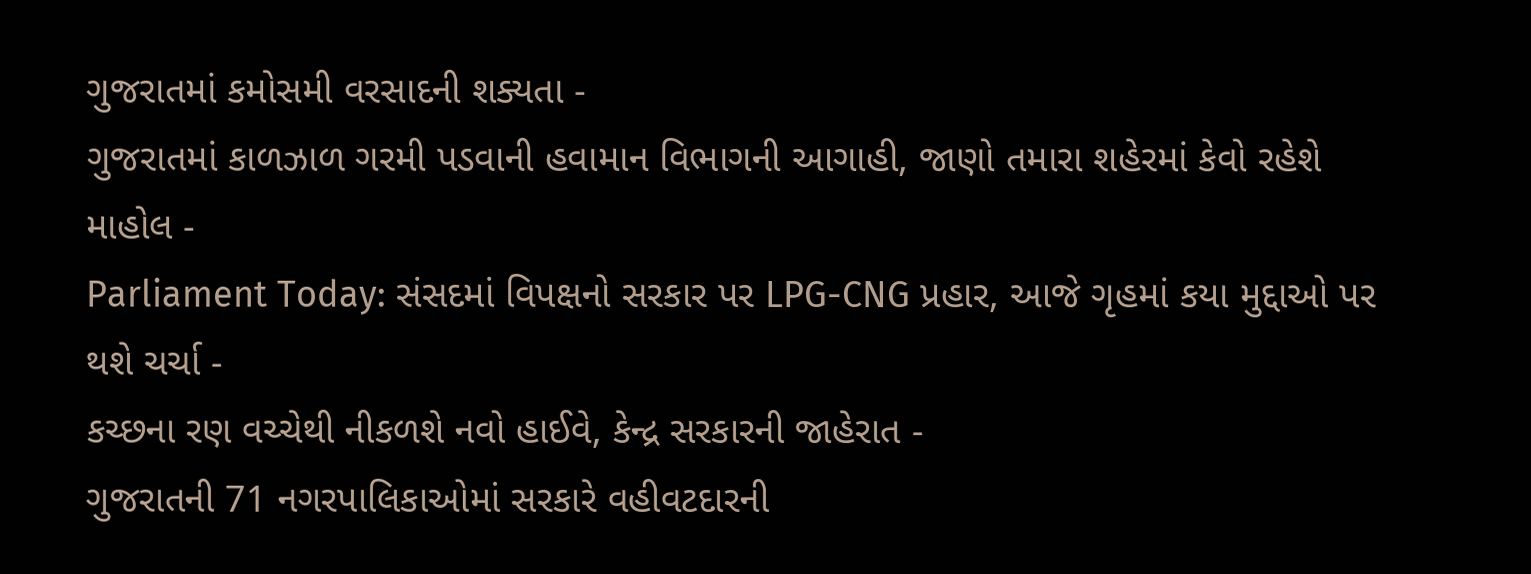ગુજરાતમાં કમોસમી વરસાદની શક્યતા -
ગુજરાતમાં કાળઝાળ ગરમી પડવાની હવામાન વિભાગની આગાહી, જાણો તમારા શહેરમાં કેવો રહેશે માહોલ -
Parliament Today: સંસદમાં વિપક્ષનો સરકાર પર LPG-CNG પ્રહાર, આજે ગૃહમાં કયા મુદ્દાઓ પર થશે ચર્ચા -
કચ્છના રણ વચ્ચેથી નીકળશે નવો હાઈવે, કેન્દ્ર સરકારની જાહેરાત -
ગુજરાતની 71 નગરપાલિકાઓમાં સરકારે વહીવટદારની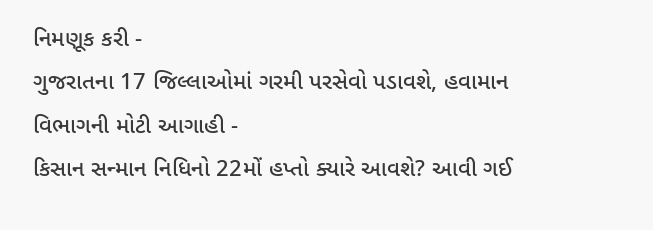નિમણૂક કરી -
ગુજરાતના 17 જિલ્લાઓમાં ગરમી પરસેવો પડાવશે, હવામાન વિભાગની મોટી આગાહી -
કિસાન સન્માન નિધિનો 22મોં હપ્તો ક્યારે આવશે? આવી ગઈ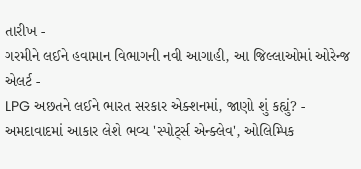તારીખ -
ગરમીને લઈને હવામાન વિભાગની નવી આગાહી, આ જિલ્લાઓમાં ઓરેન્જ એલર્ટ -
LPG અછતને લઈને ભારત સરકાર એક્શનમાં, જાણો શું કહ્યું? -
અમદાવાદમાં આકાર લેશે ભવ્ય 'સ્પોર્ટ્સ એન્ક્લેવ', ઓલિમ્પિક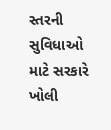સ્તરની સુવિધાઓ માટે સરકારે ખોલી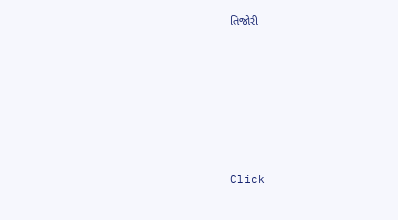તિજોરી











Click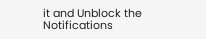it and Unblock the Notifications